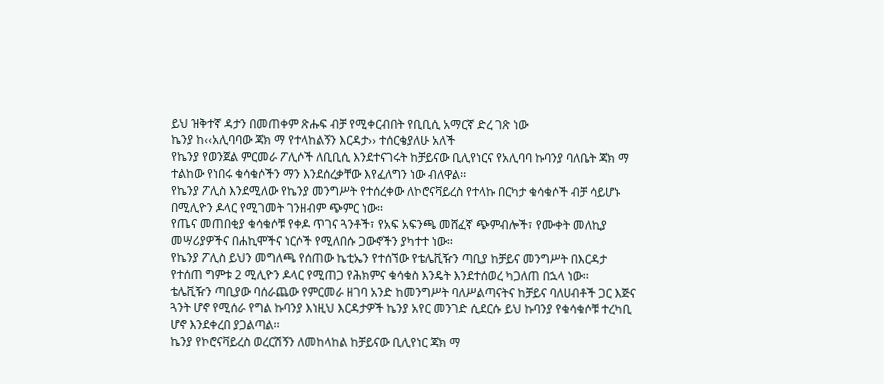ይህ ዝቅተኛ ዳታን በመጠቀም ጽሑፍ ብቻ የሚቀርብበት የቢቢሲ አማርኛ ድረ ገጽ ነው
ኬንያ ከ‹‹አሊባባው ጃክ ማ የተላከልኝን እርዳታ›› ተሰርቄያለሁ አለች
የኬንያ የወንጀል ምርመራ ፖሊሶች ለቢቢሲ እንደተናገሩት ከቻይናው ቢሊየነርና የአሊባባ ኩባንያ ባለቤት ጃክ ማ ተልከው የነበሩ ቁሳቁሶችን ማን እንደሰረቃቸው እየፈለግን ነው ብለዋል፡፡
የኬንያ ፖሊስ እንደሚለው የኬንያ መንግሥት የተሰረቀው ለኮሮናቫይረስ የተላኩ በርካታ ቁሳቁሶች ብቻ ሳይሆኑ በሚሊዮን ዶላር የሚገመት ገንዘብም ጭምር ነው፡፡
የጤና መጠበቂያ ቁሳቁሶቹ የቀዶ ጥገና ጓንቶች፣ የአፍ አፍንጫ መሸፈኛ ጭምብሎች፣ የሙቀት መለኪያ መሣሪያዎችና በሐኪሞችና ነርሶች የሚለበሱ ጋውኖችን ያካተተ ነው፡፡
የኬንያ ፖሊስ ይህን መግለጫ የሰጠው ኬቲኤን የተሰኘው የቴሌቪዥን ጣቢያ ከቻይና መንግሥት በእርዳታ የተሰጠ ግምቱ 2 ሚሊዮን ዶላር የሚጠጋ የሕክምና ቁሳቁስ እንዴት እንደተሰወረ ካጋለጠ በኋላ ነው፡፡
ቴሌቪዥን ጣቢያው ባሰራጨው የምርመራ ዘገባ አንድ ከመንግሥት ባለሥልጣናትና ከቻይና ባለሀብቶች ጋር እጅና ጓንት ሆኖ የሚሰራ የግል ኩባንያ እነዚህ እርዳታዎች ኬንያ አየር መንገድ ሲደርሱ ይህ ኩባንያ የቁሳቁሶቹ ተረካቢ ሆኖ እንደቀረበ ያጋልጣል፡፡
ኬንያ የኮሮናቫይረስ ወረርሽኝን ለመከላከል ከቻይናው ቢሊየነር ጃክ ማ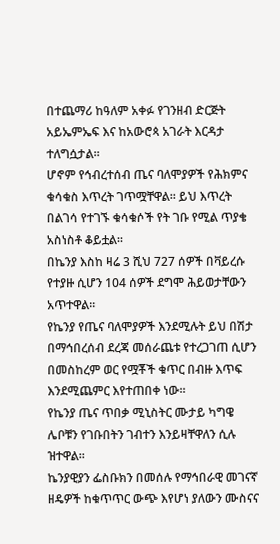በተጨማሪ ከዓለም አቀፉ የገንዘብ ድርጅት አይኤምኤፍ እና ከአውሮጳ አገራት እርዳታ ተለግሷታል፡፡
ሆኖም የኅብረተሰብ ጤና ባለሞያዎች የሕክምና ቁሳቁስ እጥረት ገጥሟቸዋል፡፡ ይህ እጥረት በልገሳ የተገኙ ቁሳቁሶች የት ገቡ የሚል ጥያቄ አስነስቶ ቆይቷል፡፡
በኬንያ እስከ ዛሬ 3 ሺህ 727 ሰዎች በቫይረሱ የተያዙ ሲሆን 104 ሰዎች ደግሞ ሕይወታቸውን አጥተዋል፡፡
የኬንያ የጤና ባለሞያዎች እንደሚሉት ይህ በሽታ በማኅበረሰብ ደረጃ መሰራጨቱ የተረጋገጠ ሲሆን በመስከረም ወር የሟቾች ቁጥር በብዙ እጥፍ እንደሚጨምር እየተጠበቀ ነው፡፡
የኬንያ ጤና ጥበቃ ሚኒስትር ሙታይ ካግዌ ሌቦቹን የገቡበትን ገብተን እንይዛቸዋለን ሲሉ ዝተዋል፡፡
ኬንያዊያን ፌስቡክን በመሰሉ የማኅበራዊ መገናኛ ዘዴዎች ከቁጥጥር ውጭ እየሆነ ያለውን ሙስናና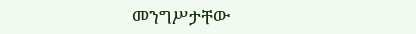መንግሥታቸው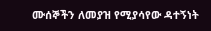ሙሰኞችን ለመያዝ የሚያሳየው ዳተኝነት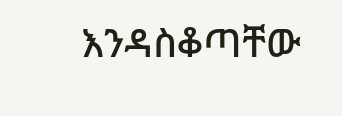እንዳስቆጣቸው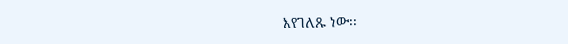እየገለጹ ነው፡፡